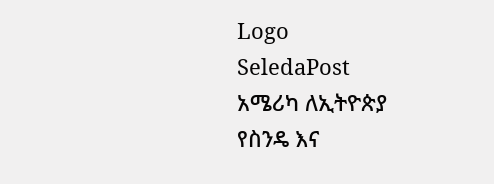Logo
SeledaPost
አሜሪካ ለኢትዮጵያ የስንዴ እና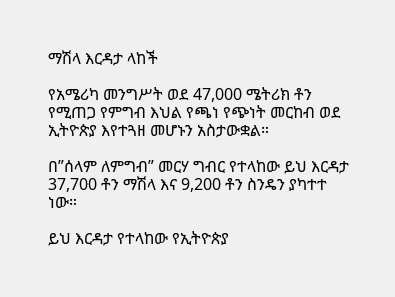ማሽላ እርዳታ ላከች

የአሜሪካ መንግሥት ወደ 47,000 ሜትሪክ ቶን የሚጠጋ የምግብ እህል የጫነ የጭነት መርከብ ወደ ኢትዮጵያ እየተጓዘ መሆኑን አስታውቋል።

በ”ሰላም ለምግብ” መርሃ ግብር የተላከው ይህ እርዳታ 37,700 ቶን ማሽላ እና 9,200 ቶን ስንዴን ያካተተ ነው።

ይህ እርዳታ የተላከው የኢትዮጵያ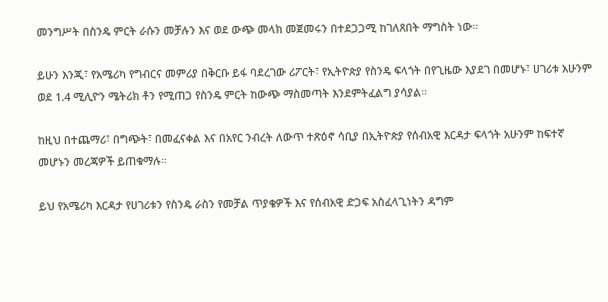መንግሥት በስንዴ ምርት ራሱን መቻሉን እና ወደ ውጭ መላክ መጀመሩን በተደጋጋሚ ከገለጸበት ማግስት ነው።

ይሁን እንጂ፣ የአሜሪካ የግብርና መምሪያ በቅርቡ ይፋ ባደረገው ሪፖርት፣ የኢትዮጵያ የስንዴ ፍላጎት በየጊዜው እያደገ በመሆኑ፣ ሀገሪቱ አሁንም ወደ 1.4 ሚሊዮን ሜትሪክ ቶን የሚጠጋ የስንዴ ምርት ከውጭ ማስመጣት እንደምትፈልግ ያሳያል።

ከዚህ በተጨማሪ፣ በግጭት፣ በመፈናቀል እና በአየር ንብረት ለውጥ ተጽዕኖ ሳቢያ በኢትዮጵያ የሰብአዊ እርዳታ ፍላጎት አሁንም ከፍተኛ መሆኑን መረጃዎች ይጠቁማሉ።

ይህ የአሜሪካ እርዳታ የሀገሪቱን የስንዴ ራስን የመቻል ጥያቄዎች እና የሰብአዊ ድጋፍ አስፈላጊነትን ዳግም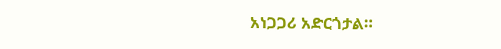አነጋጋሪ አድርጎታል።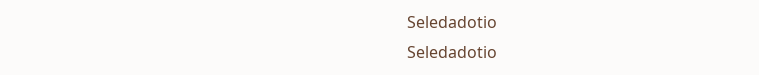Seledadotio
Seledadotio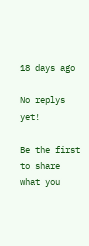18 days ago

No replys yet!

Be the first to share what you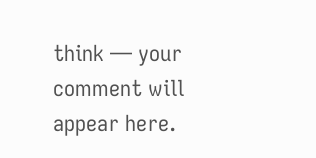think — your comment will appear here.